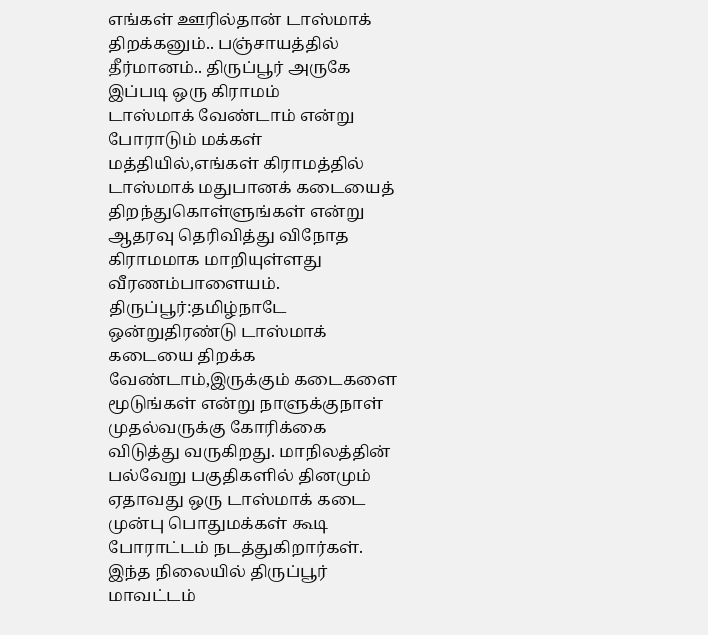எங்கள் ஊரில்தான் டாஸ்மாக் திறக்கனும்.. பஞ்சாயத்தில் தீர்மானம்.. திருப்பூர் அருகே இப்படி ஒரு கிராமம்
டாஸ்மாக் வேண்டாம் என்று போராடும் மக்கள் மத்தியில்,எங்கள் கிராமத்தில் டாஸ்மாக் மதுபானக் கடையைத் திறந்துகொள்ளுங்கள் என்று ஆதரவு தெரிவித்து விநோத கிராமமாக மாறியுள்ளது வீரணம்பாளையம்.
திருப்பூர்:தமிழ்நாடே ஒன்றுதிரண்டு டாஸ்மாக் கடையை திறக்க வேண்டாம்,இருக்கும் கடைகளை மூடுங்கள் என்று நாளுக்குநாள் முதல்வருக்கு கோரிக்கை விடுத்து வருகிறது. மாநிலத்தின் பல்வேறு பகுதிகளில் தினமும் ஏதாவது ஒரு டாஸ்மாக் கடை முன்பு பொதுமக்கள் கூடி போராட்டம் நடத்துகிறார்கள்.
இந்த நிலையில் திருப்பூர் மாவட்டம்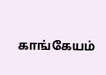காங்கேயம்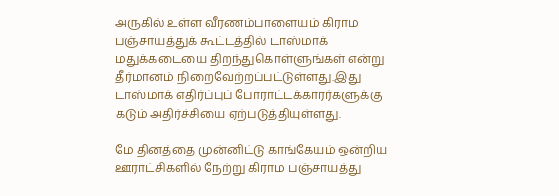அருகில் உள்ள வீரணம்பாளையம் கிராம பஞ்சாயத்துக் கூட்டத்தில் டாஸ்மாக் மதுக்கடையை திறந்துகொள்ளுங்கள் என்று தீர்மானம் நிறைவேற்றப்பட்டுள்ளது.இது டாஸ்மாக் எதிர்ப்புப் போராட்டக்காரர்களுக்கு கடும் அதிர்ச்சியை ஏற்படுத்தியுள்ளது.

மே தினத்தை முன்னிட்டு காங்கேயம் ஒன்றிய ஊராட்சிகளில் நேற்று கிராம பஞ்சாயத்து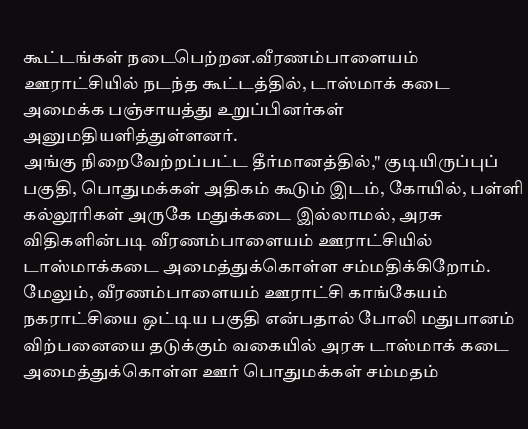கூட்டங்கள் நடைபெற்றன.வீரணம்பாளையம் ஊராட்சியில் நடந்த கூட்டத்தில், டாஸ்மாக் கடை அமைக்க பஞ்சாயத்து உறுப்பினர்கள் அனுமதியளித்துள்ளனர்.
அங்கு நிறைவேற்றப்பட்ட தீர்மானத்தில்," குடியிருப்புப் பகுதி, பொதுமக்கள் அதிகம் கூடும் இடம், கோயில், பள்ளி கல்லூரிகள் அருகே மதுக்கடை இல்லாமல், அரசு விதிகளின்படி வீரணம்பாளையம் ஊராட்சியில் டாஸ்மாக்கடை அமைத்துக்கொள்ள சம்மதிக்கிறோம். மேலும், வீரணம்பாளையம் ஊராட்சி காங்கேயம் நகராட்சியை ஒட்டிய பகுதி என்பதால் போலி மதுபானம் விற்பனையை தடுக்கும் வகையில் அரசு டாஸ்மாக் கடை அமைத்துக்கொள்ள ஊர் பொதுமக்கள் சம்மதம்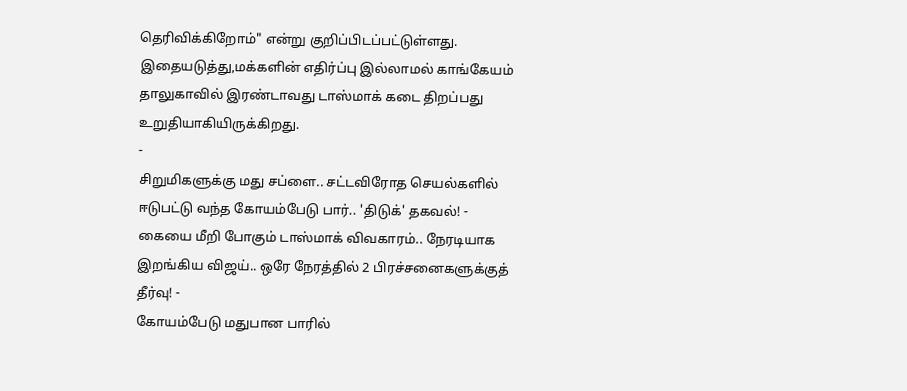தெரிவிக்கிறோம்" என்று குறிப்பிடப்பட்டுள்ளது.
இதையடுத்து,மக்களின் எதிர்ப்பு இல்லாமல் காங்கேயம் தாலுகாவில் இரண்டாவது டாஸ்மாக் கடை திறப்பது உறுதியாகியிருக்கிறது.
-
சிறுமிகளுக்கு மது சப்ளை.. சட்டவிரோத செயல்களில் ஈடுபட்டு வந்த கோயம்பேடு பார்.. 'திடுக்' தகவல்! -
கையை மீறி போகும் டாஸ்மாக் விவகாரம்.. நேரடியாக இறங்கிய விஜய்.. ஒரே நேரத்தில் 2 பிரச்சனைகளுக்குத் தீர்வு! -
கோயம்பேடு மதுபான பாரில்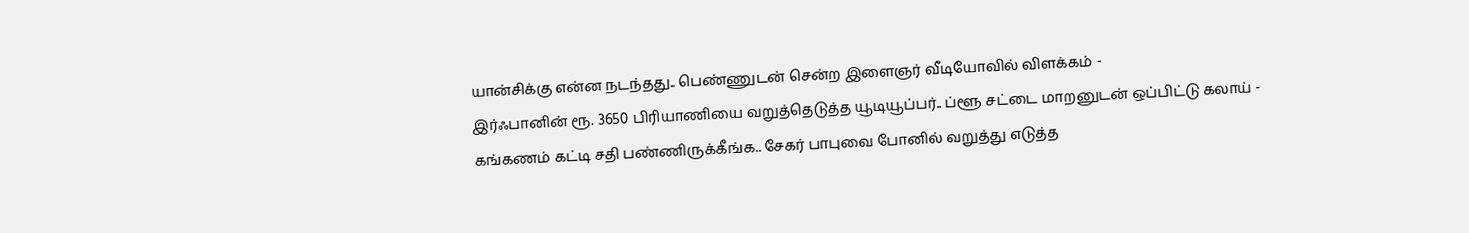யான்சிக்கு என்ன நடந்தது.. பெண்ணுடன் சென்ற இளைஞர் வீடியோவில் விளக்கம் -
இர்ஃபானின் ரூ. 3650 பிரியாணியை வறுத்தெடுத்த யூடியூப்பர்.. ப்ளூ சட்டை மாறனுடன் ஒப்பிட்டு கலாய் -
கங்கணம் கட்டி சதி பண்ணிருக்கீங்க.. சேகர் பாபுவை போனில் வறுத்து எடுத்த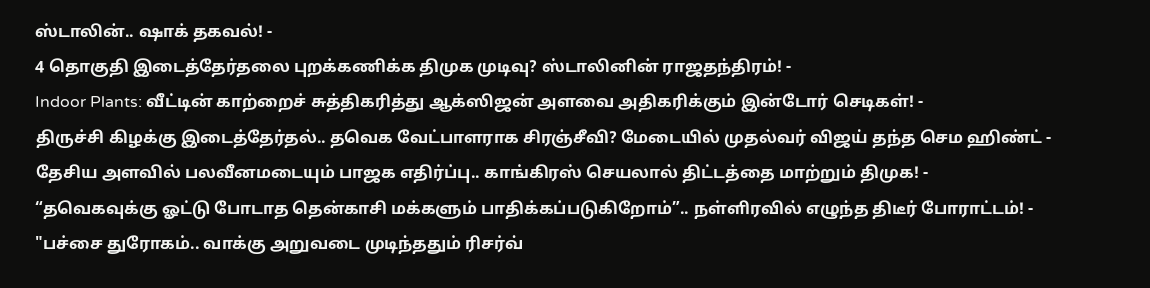ஸ்டாலின்.. ஷாக் தகவல்! -
4 தொகுதி இடைத்தேர்தலை புறக்கணிக்க திமுக முடிவு? ஸ்டாலினின் ராஜதந்திரம்! -
Indoor Plants: வீட்டின் காற்றைச் சுத்திகரித்து ஆக்ஸிஜன் அளவை அதிகரிக்கும் இன்டோர் செடிகள்! -
திருச்சி கிழக்கு இடைத்தேர்தல்.. தவெக வேட்பாளராக சிரஞ்சீவி? மேடையில் முதல்வர் விஜய் தந்த செம ஹிண்ட் -
தேசிய அளவில் பலவீனமடையும் பாஜக எதிர்ப்பு.. காங்கிரஸ் செயலால் திட்டத்தை மாற்றும் திமுக! -
“தவெகவுக்கு ஓட்டு போடாத தென்காசி மக்களும் பாதிக்கப்படுகிறோம்”.. நள்ளிரவில் எழுந்த திடீர் போராட்டம்! -
"பச்சை துரோகம்.. வாக்கு அறுவடை முடிந்ததும் ரிசர்வ்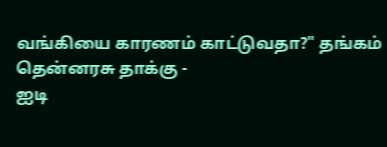வங்கியை காரணம் காட்டுவதா?" தங்கம் தென்னரசு தாக்கு -
ஐடி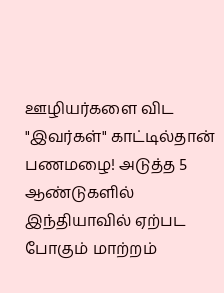ஊழியர்களை விட "இவர்கள்" காட்டில்தான் பணமழை! அடுத்த 5 ஆண்டுகளில் இந்தியாவில் ஏற்பட போகும் மாற்றம்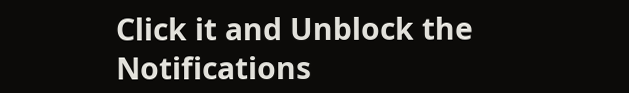Click it and Unblock the Notifications